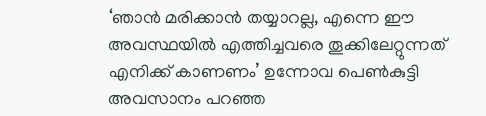‘ഞാന്‍ മരിക്കാന്‍ തയ്യാറല്ല, എന്നെ ഈ അവസ്ഥയില്‍ എത്തിച്ചവരെ തൂക്കിലേറ്റുന്നത് എനിക്ക് കാണണം’ ഉന്നോവ പെണ്‍കുട്ടി അവസാനം പറഞ്ഞ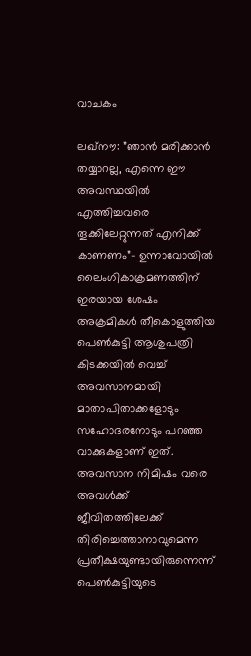വാചകം

ലഖ്നൗ: ”ഞാന്‍ മരിക്കാന്‍ തയ്യാറല്ല, എന്നെ ഈ അവസ്ഥയില്‍ എത്തിച്ചവരെ തൂക്കിലേറ്റുന്നത് എനിക്ക് കാണണം”- ഉന്നാവോയില്‍ ലൈംഗികാക്രമണത്തിന് ഇരയായ ശേഷം അക്രമികള്‍ തീകൊളുത്തിയ പെണ്‍കുട്ടി ആശുപത്രി കിടക്കയില്‍ വെച്ച് അവസാനമായി മാതാപിതാക്കളോടും സഹോദരനോടും പറഞ്ഞ വാക്കുകളാണ് ഇത്. അവസാന നിമിഷം വരെ അവള്‍ക്ക് ജീവിതത്തിലേക്ക് തിരിച്ചെത്താനാവുമെന്ന പ്രതീക്ഷയുണ്ടായിരുന്നെന്ന് പെണ്‍കുട്ടിയുടെ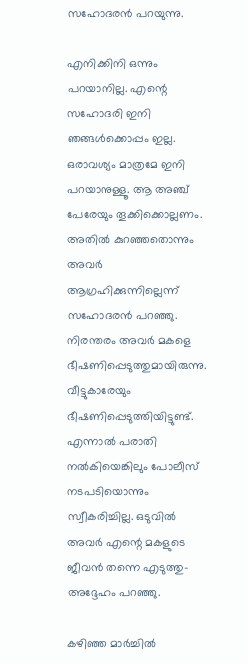സഹോദരന്‍ പറയുന്നു.

എനിക്കിനി ഒന്നും പറയാനില്ല. എന്റെ സഹോദരി ഇനി ഞങ്ങള്‍ക്കൊപ്പം ഇല്ല. ഒരാവശ്യം മാത്രമേ ഇനി പറയാനുള്ളൂ. ആ അഞ്ച് പേരേയും തൂക്കിക്കൊല്ലണം. അതില്‍ കുറഞ്ഞതൊന്നും അവര്‍ ആഗ്രഹിക്കുന്നില്ലെന്ന് സഹോദരന്‍ പറഞ്ഞു. നിരന്തരം അവര്‍ മകളെ ഭീഷണിപ്പെടുത്തുമായിരുന്നു. വീട്ടുകാരേയും ഭീഷണിപ്പെടുത്തിയിട്ടുണ്ട്. എന്നാല്‍ പരാതി നല്‍കിയെങ്കിലും പോലീസ് നടപടിയൊന്നും സ്വീകരിച്ചില്ല. ഒടുവില്‍ അവര്‍ എന്റെ മകളുടെ ജീവന്‍ തന്നെ എടുത്തു- അദ്ദേഹം പറഞ്ഞു.

കഴിഞ്ഞ മാര്‍ച്ചില്‍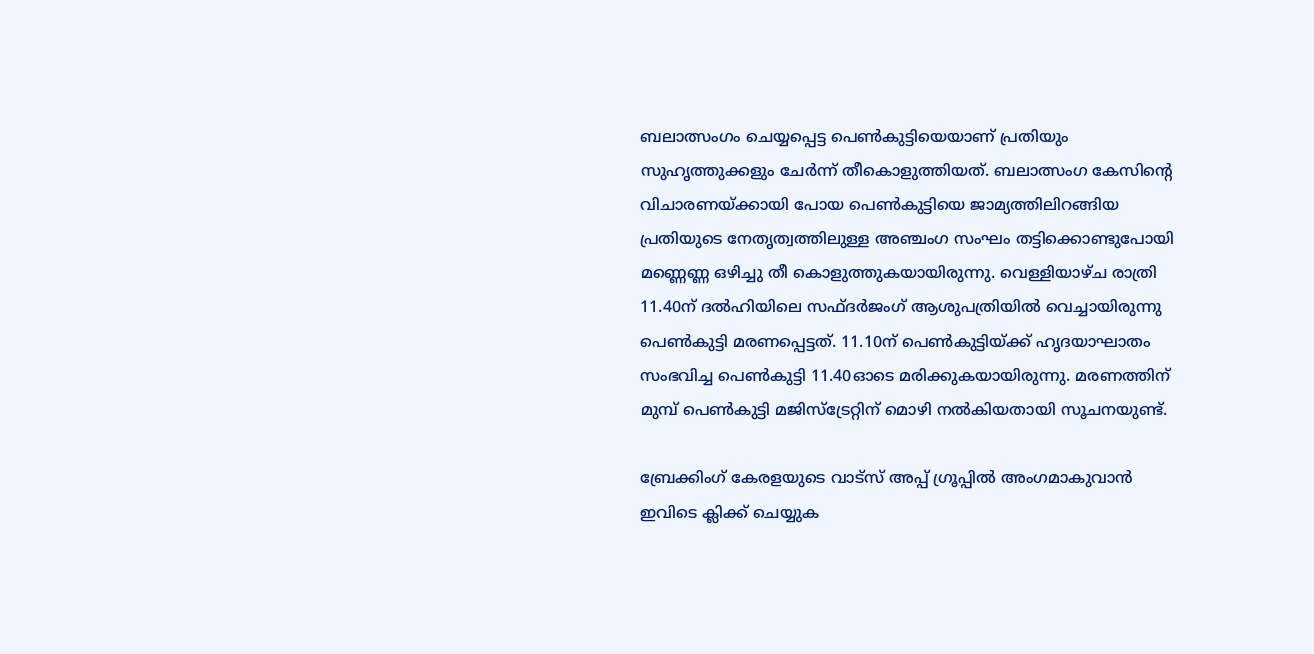ബലാത്സംഗം ചെയ്യപ്പെട്ട പെണ്‍കുട്ടിയെയാണ് പ്രതിയും സുഹൃത്തുക്കളും ചേര്‍ന്ന് തീകൊളുത്തിയത്. ബലാത്സംഗ കേസിന്റെ വിചാരണയ്ക്കായി പോയ പെണ്‍കുട്ടിയെ ജാമ്യത്തിലിറങ്ങിയ പ്രതിയുടെ നേതൃത്വത്തിലുള്ള അഞ്ചംഗ സംഘം തട്ടിക്കൊണ്ടുപോയി മണ്ണെണ്ണ ഒഴിച്ചു തീ കൊളുത്തുകയായിരുന്നു. വെള്ളിയാഴ്ച രാത്രി 11.40ന് ദല്‍ഹിയിലെ സഫ്ദര്‍ജംഗ് ആശുപത്രിയില്‍ വെച്ചായിരുന്നു പെണ്‍കുട്ടി മരണപ്പെട്ടത്. 11.10ന് പെണ്‍കുട്ടിയ്ക്ക് ഹൃദയാഘാതം സംഭവിച്ച പെണ്‍കുട്ടി 11.40ഓടെ മരിക്കുകയായിരുന്നു. മരണത്തിന് മുമ്പ് പെണ്‍കുട്ടി മജിസ്‌ട്രേറ്റിന് മൊഴി നല്‍കിയതായി സൂചനയുണ്ട്.

ബ്രേക്കിംഗ് കേരളയുടെ വാട്സ് അപ്പ് ഗ്രൂപ്പിൽ അംഗമാകുവാൻ ഇവിടെ ക്ലിക്ക് ചെയ്യുക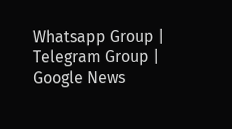Whatsapp Group | Telegram Group | Google News